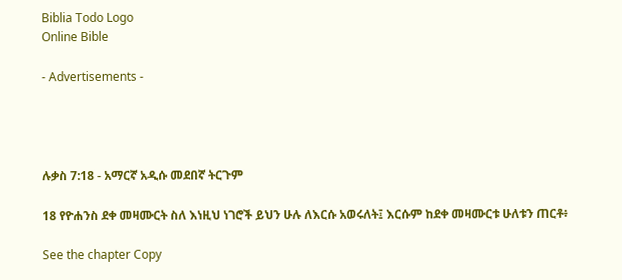Biblia Todo Logo
Online Bible

- Advertisements -




ሉቃስ 7:18 - አማርኛ አዲሱ መደበኛ ትርጉም

18 የዮሐንስ ደቀ መዛሙርት ስለ እነዚህ ነገሮች ይህን ሁሉ ለእርሱ አወሩለት፤ እርሱም ከደቀ መዛሙርቱ ሁለቱን ጠርቶ፥

See the chapter Copy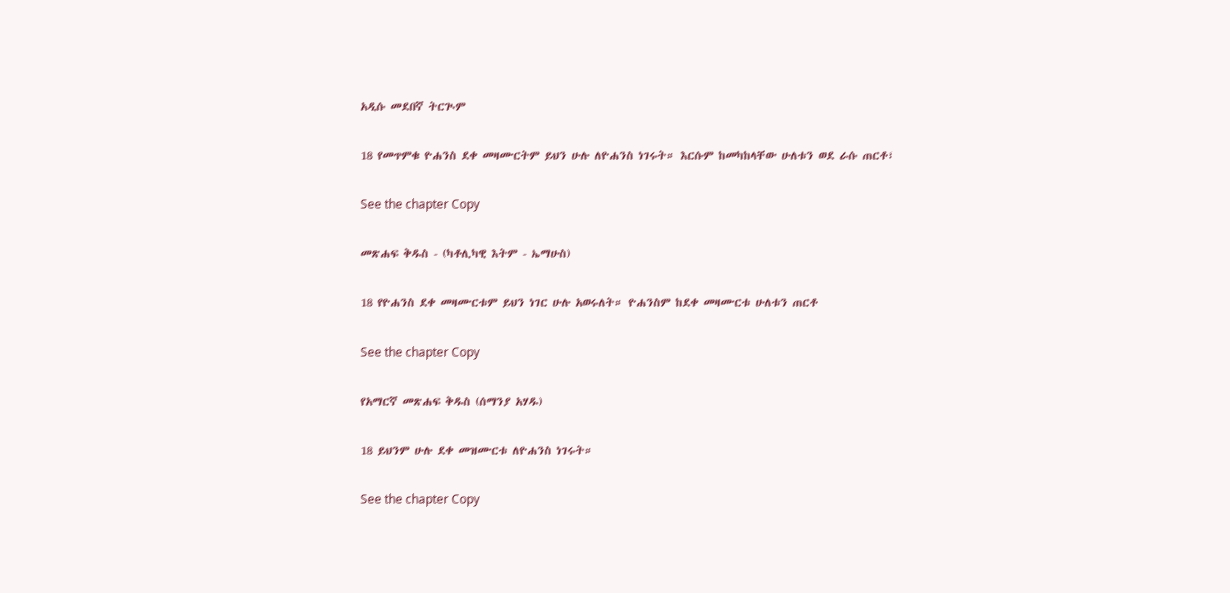አዲሱ መደበኛ ትርጒም

18 የመጥምቁ ዮሐንስ ደቀ መዛሙርትም ይህን ሁሉ ለዮሐንስ ነገሩት። እርሱም ከመካከላቸው ሁለቱን ወደ ራሱ ጠርቶ፣

See the chapter Copy

መጽሐፍ ቅዱስ - (ካቶሊካዊ እትም - ኤማሁስ)

18 የዮሐንስ ደቀ መዛሙርቱም ይህን ነገር ሁሉ አወሩለት። ዮሐንስም ከደቀ መዛሙርቱ ሁለቱን ጠርቶ

See the chapter Copy

የአማርኛ መጽሐፍ ቅዱስ (ሰማንያ አሃዱ)

18 ይህንም ሁሉ ደቀ መዝሙርቱ ለዮሐንስ ነገሩት።

See the chapter Copy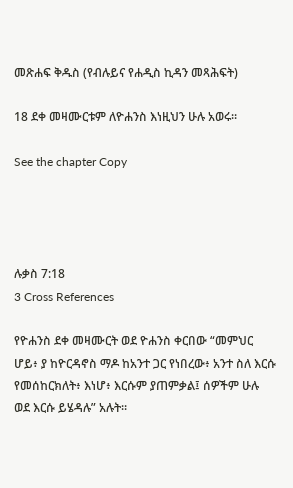መጽሐፍ ቅዱስ (የብሉይና የሐዲስ ኪዳን መጻሕፍት)

18 ደቀ መዛሙርቱም ለዮሐንስ እነዚህን ሁሉ አወሩ።

See the chapter Copy




ሉቃስ 7:18
3 Cross References

የዮሐንስ ደቀ መዛሙርት ወደ ዮሐንስ ቀርበው “መምህር ሆይ፥ ያ ከዮርዳኖስ ማዶ ከአንተ ጋር የነበረው፥ አንተ ስለ እርሱ የመሰከርክለት፥ እነሆ፥ እርሱም ያጠምቃል፤ ሰዎችም ሁሉ ወደ እርሱ ይሄዳሉ” አሉት።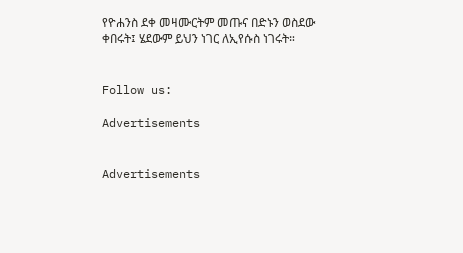የዮሐንስ ደቀ መዛሙርትም መጡና በድኑን ወስደው ቀበሩት፤ ሄደውም ይህን ነገር ለኢየሱስ ነገሩት።


Follow us:

Advertisements


Advertisements